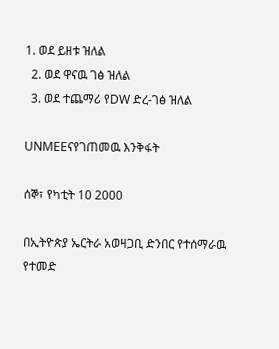1. ወደ ይዘቱ ዝለል
  2. ወደ ዋናዉ ገፅ ዝለል
  3. ወደ ተጨማሪ የDW ድረ-ገፅ ዝለል

UNMEEናየገጠመዉ እንቅፋት

ሰኞ፣ የካቲት 10 2000

በኢትዮጵያ ኤርትራ አወዛጋቢ ድንበር የተሰማራዉ የተመድ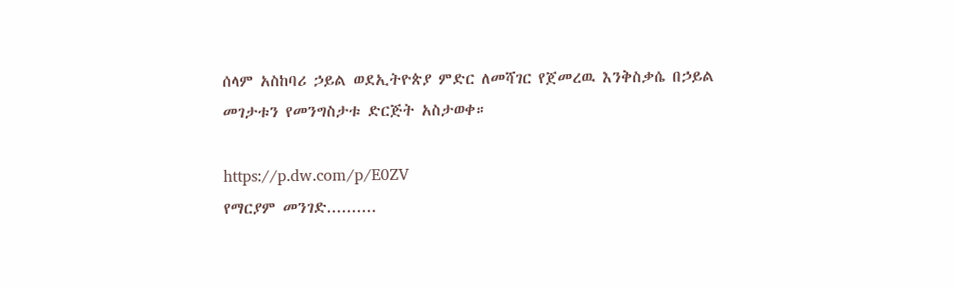ሰላም አስከባሪ ኃይል ወደኢትዮጵያ ምድር ለመሻገር የጀመረዉ እንቅስቃሴ በኃይል መገታቱን የመንግስታቱ ድርጅት አስታወቀ።

https://p.dw.com/p/E0ZV
የማርያም መንገድ..........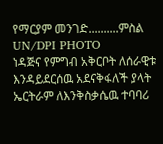የማርያም መንገድ..........ምስል UN/DPI PHOTO
ነዳጅና የምግብ አቅርቦት ለሰራዊቱ እንዳይደርሰዉ አደናቅፋለች ያላት ኤርትራም ለእንቅስቃሴዉ ተባባሪ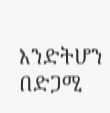እንድትሆን በድጋሚ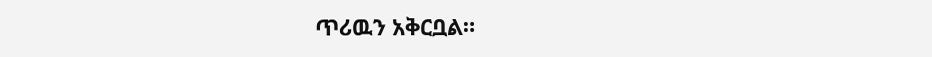ጥሪዉን አቅርቧል።